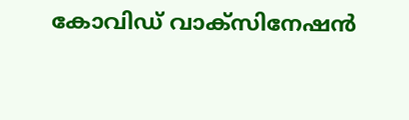കോവിഡ് വാക്സിനേഷൻ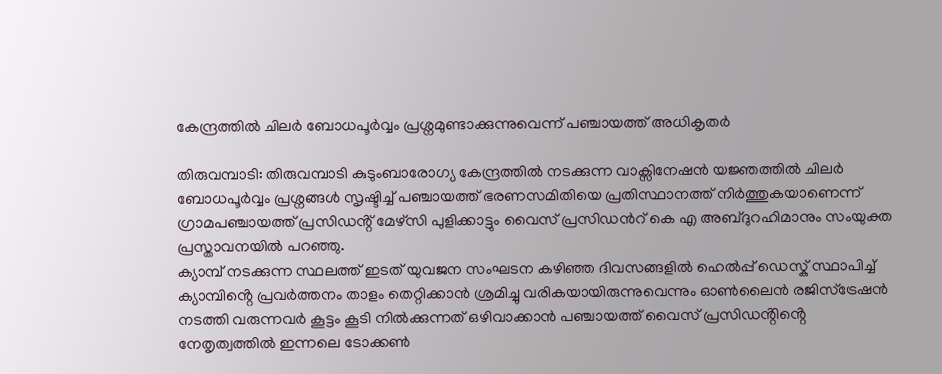കേന്ദ്രത്തിൽ ചിലർ ബോധപൂർവ്വം പ്രശ്നമുണ്ടാക്കുന്നുവെന്ന് പഞ്ചായത്ത് അധികൃതർ

തിരുവമ്പാടി: തിരുവമ്പാടി കുടുംബാരോഗ്യ കേന്ദ്രത്തിൽ നടക്കുന്ന വാക്സിനേഷൻ യജ്ഞത്തിൽ ചിലർ ബോധപൂർവ്വം പ്രശ്നങ്ങൾ സൃഷ്ടിച്ച് പഞ്ചായത്ത് ഭരണസമിതിയെ പ്രതിസ്ഥാനത്ത് നിർത്തുകയാണെന്ന് ഗ്രാമപഞ്ചായത്ത് പ്രസിഡൻ്റ് മേഴ്സി പുളിക്കാട്ടും വൈസ് പ്രസിഡൻറ് കെ എ അബ്ദുറഹിമാനും സംയുക്ത പ്രസ്താവനയിൽ പറഞ്ഞു.
ക്യാമ്പ് നടക്കുന്ന സ്ഥലത്ത് ഇടത് യുവജന സംഘടന കഴിഞ്ഞ ദിവസങ്ങളിൽ ഹെൽപ്പ് ഡെസ്ക് സ്ഥാപിച്ച് ക്യാമ്പിൻ്റെ പ്രവർത്തനം താളം തെറ്റിക്കാൻ ശ്രമിച്ചു വരികയായിരുന്നുവെന്നും ഓൺലൈൻ രജിസ്ട്രേഷൻ നടത്തി വരുന്നവർ കൂട്ടം കൂടി നിൽക്കുന്നത് ഒഴിവാക്കാൻ പഞ്ചായത്ത് വൈസ് പ്രസിഡൻ്റിൻ്റെ നേതൃത്വത്തിൽ ഇന്നലെ ടോക്കൺ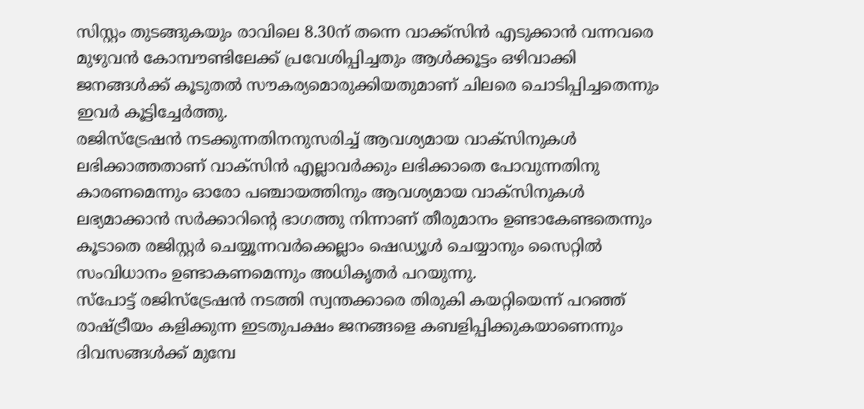സിസ്റ്റം തുടങ്ങുകയും രാവിലെ 8.30ന് തന്നെ വാക്ക്സിൻ എടുക്കാൻ വന്നവരെ മുഴുവൻ കോമ്പൗണ്ടിലേക്ക് പ്രവേശിപ്പിച്ചതും ആൾക്കൂട്ടം ഒഴിവാക്കി ജനങ്ങൾക്ക് കൂടുതൽ സൗകര്യമൊരുക്കിയതുമാണ് ചിലരെ ചൊടിപ്പിച്ചതെന്നും ഇവർ കൂട്ടിച്ചേർത്തു.
രജിസ്ട്രേഷൻ നടക്കുന്നതിനനുസരിച്ച് ആവശ്യമായ വാക്സിനുകൾ ലഭിക്കാത്തതാണ് വാക്സിൻ എല്ലാവർക്കും ലഭിക്കാതെ പോവുന്നതിനു കാരണമെന്നും ഓരോ പഞ്ചായത്തിനും ആവശ്യമായ വാക്സിനുകൾ ലഭ്യമാക്കാൻ സർക്കാറിൻ്റെ ഭാഗത്തു നിന്നാണ് തീരുമാനം ഉണ്ടാകേണ്ടതെന്നും കൂടാതെ രജിസ്റ്റർ ചെയ്യൂന്നവർക്കെല്ലാം ഷെഡ്യൂൾ ചെയ്യാനും സൈറ്റിൽ സംവിധാനം ഉണ്ടാകണമെന്നും അധികൃതർ പറയുന്നു.
സ്പോട്ട് രജിസ്ട്രേഷൻ നടത്തി സ്വന്തക്കാരെ തിരുകി കയറ്റിയെന്ന് പറഞ്ഞ് രാഷ്ട്രീയം കളിക്കുന്ന ഇടതുപക്ഷം ജനങ്ങളെ കബളിപ്പിക്കുകയാണെന്നും
ദിവസങ്ങൾക്ക് മുമ്പേ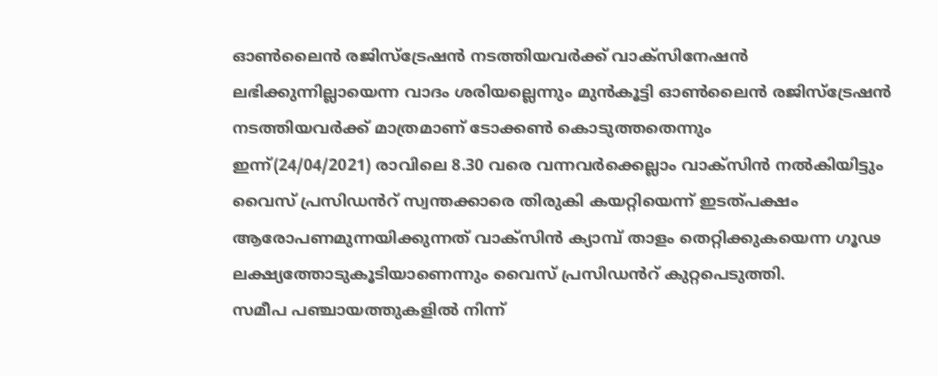ഓൺലൈൻ രജിസ്ട്രേഷൻ നടത്തിയവർക്ക് വാക്സിനേഷൻ ലഭിക്കുന്നില്ലായെന്ന വാദം ശരിയല്ലെന്നും മുൻകൂട്ടി ഓൺലൈൻ രജിസ്ട്രേഷൻ നടത്തിയവർക്ക് മാത്രമാണ് ടോക്കൺ കൊടുത്തതെന്നും
ഇന്ന്(24/04/2021) രാവിലെ 8.30 വരെ വന്നവർക്കെല്ലാം വാക്സിൻ നൽകിയിട്ടും വൈസ് പ്രസിഡൻറ് സ്വന്തക്കാരെ തിരുകി കയറ്റിയെന്ന് ഇടത്പക്ഷം ആരോപണമുന്നയിക്കുന്നത് വാക്സിൻ ക്യാമ്പ് താളം തെറ്റിക്കുകയെന്ന ഗൂഢ ലക്ഷ്യത്തോടുകൂടിയാണെന്നും വൈസ് പ്രസിഡൻറ് കുറ്റപെടുത്തി.
സമീപ പഞ്ചായത്തുകളിൽ നിന്ന്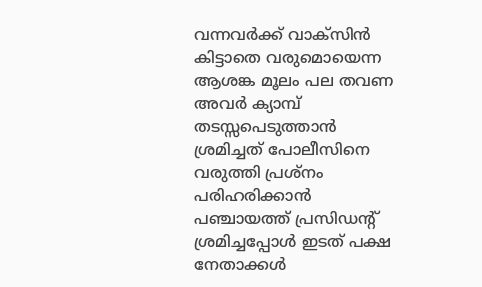വന്നവർക്ക് വാക്സിൻ കിട്ടാതെ വരുമൊയെന്ന ആശങ്ക മൂലം പല തവണ അവർ ക്യാമ്പ് തടസ്സപെടുത്താൻ ശ്രമിച്ചത് പോലീസിനെ വരുത്തി പ്രശ്നം പരിഹരിക്കാൻ പഞ്ചായത്ത് പ്രസിഡൻ്റ് ശ്രമിച്ചപ്പോൾ ഇടത് പക്ഷ നേതാക്കൾ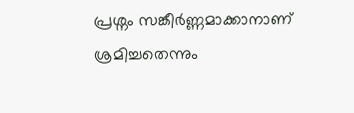പ്രശ്നം സങ്കീർണ്ണമാക്കാനാണ് ശ്രമിച്ചതെന്നും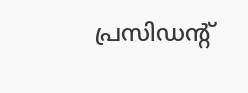പ്രസിഡൻ്റ്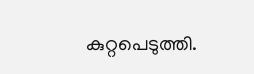കുറ്റപെടുത്തി.